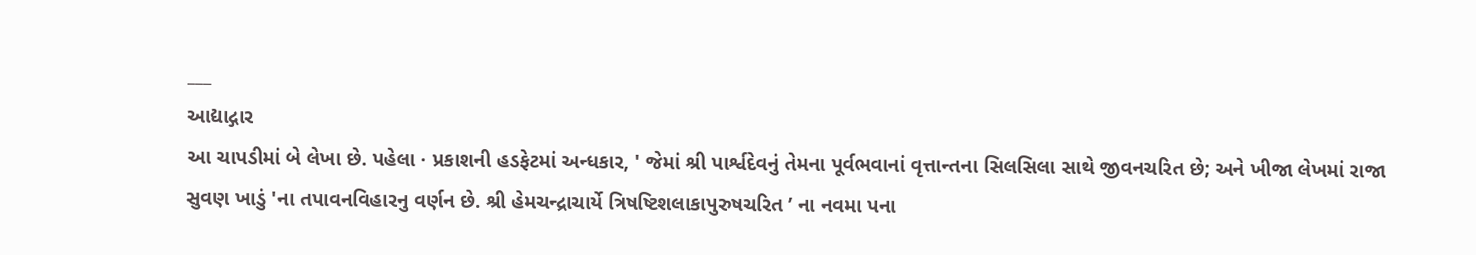___
આદ્યાદ્ગાર
આ ચાપડીમાં બે લેખા છે. પહેલા · પ્રકાશની હડફેટમાં અન્ધકાર, ' જેમાં શ્રી પાર્શ્વદેવનું તેમના પૂર્વભવાનાં વૃત્તાન્તના સિલસિલા સાથે જીવનચરિત છે; અને ખીજા લેખમાં રાજા સુવણ ખાડું 'ના તપાવનવિહારનુ વર્ણન છે. શ્રી હેમચન્દ્રાચાર્યે ત્રિષષ્ટિશલાકાપુરુષચરિત ’ ના નવમા પના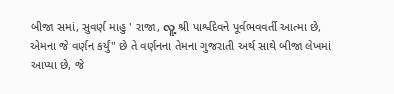બીજા સમાં, સુવર્ણ માહુ ' રાજા, လူ့ શ્રી પાર્શ્વદેવને પૂર્વભવવર્તી આત્મા છે, એમના જે વર્ણન કર્યું" છે તે વર્ણનના તેમના ગુજરાતી અર્થ સાથે બીજા લેખમાં આપ્યા છે, જે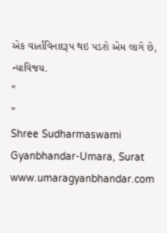એક વાર્તાવિનાદરૂપ થઇ પડશે એમ લાગે છે,
ન્યાવિજય.
"
"
Shree Sudharmaswami Gyanbhandar-Umara, Surat
www.umaragyanbhandar.com